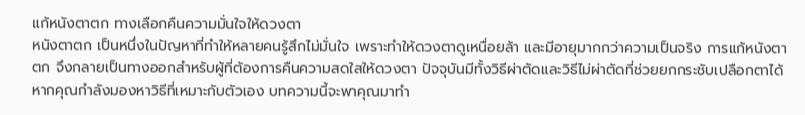แก้หนังตาตก ทางเลือกคืนความมั่นใจให้ดวงตา
หนังตาตก เป็นหนึ่งในปัญหาที่ทำให้หลายคนรู้สึกไม่มั่นใจ เพราะทำให้ดวงตาดูเหนื่อยล้า และมีอายุมากกว่าความเป็นจริง การแก้หนังตาตก จึงกลายเป็นทางออกสำหรับผู้ที่ต้องการคืนความสดใสให้ดวงตา ปัจจุบันมีทั้งวิธีผ่าตัดและวิธีไม่ผ่าตัดที่ช่วยยกกระชับเปลือกตาได้ หากคุณกำลังมองหาวิธีที่เหมาะกับตัวเอง บทความนี้จะพาคุณมาทำ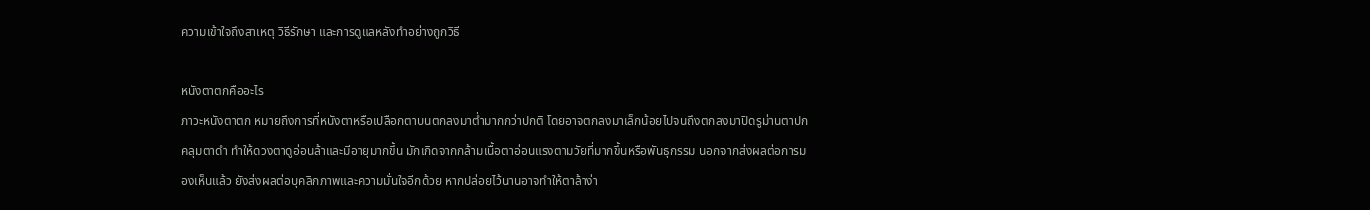ความเข้าใจถึงสาเหตุ วิธีรักษา และการดูแลหลังทำอย่างถูกวิธี

หนังตาตกคืออะไร
ภาวะหนังตาตก หมายถึงการที่หนังตาหรือเปลือกตาบนตกลงมาต่ำมากกว่าปกติ โดยอาจตกลงมาเล็กน้อยไปจนถึงตกลงมาปิดรูม่านตาปกคลุมตาดำ ทำให้ดวงตาดูอ่อนล้าและมีอายุมากขึ้น มักเกิดจากกล้ามเนื้อตาอ่อนแรงตามวัยที่มากขึ้นหรือพันธุกรรม นอกจากส่งผลต่อการมองเห็นแล้ว ยังส่งผลต่อบุคลิกภาพและความมั่นใจอีกด้วย หากปล่อยไว้นานอาจทำให้ตาล้าง่า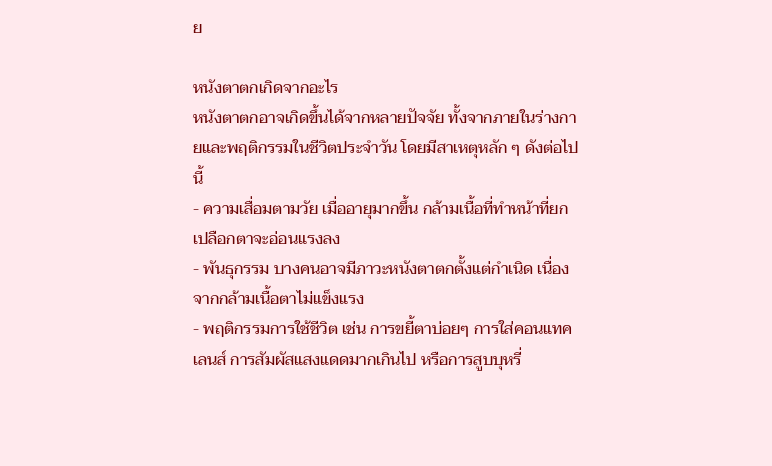ย

หนังตาตกเกิดจากอะไร
หนังตาตกอาจเกิดขึ้นได้จากหลายปัจจัย ทั้งจากภายในร่างกายและพฤติกรรมในชีวิตประจำวัน โดยมีสาเหตุหลัก ๆ ดังต่อไปนี้
- ความเสื่อมตามวัย เมื่ออายุมากขึ้น กล้ามเนื้อที่ทำหน้าที่ยกเปลือกตาจะอ่อนแรงลง
- พันธุกรรม บางคนอาจมีภาวะหนังตาตกตั้งแต่กำเนิด เนื่องจากกล้ามเนื้อตาไม่แข็งแรง
- พฤติกรรมการใช้ชีวิต เช่น การขยี้ตาบ่อยๆ การใส่คอนแทคเลนส์ การสัมผัสแสงแดดมากเกินไป หรือการสูบบุหรี่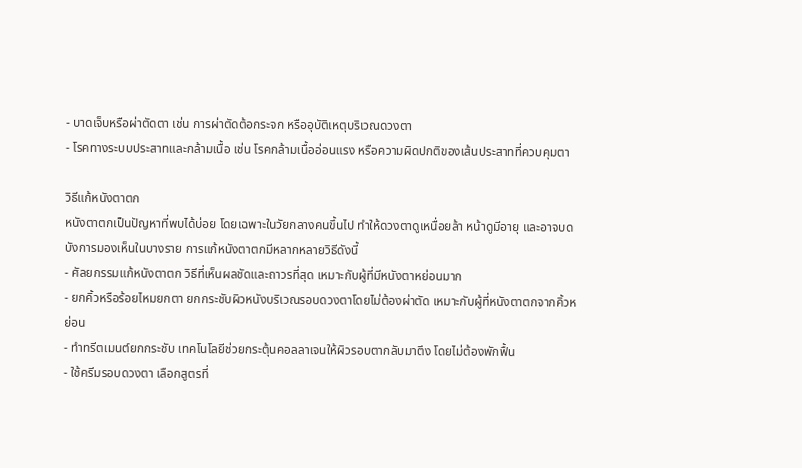- บาดเจ็บหรือผ่าตัดตา เช่น การผ่าตัดต้อกระจก หรืออุบัติเหตุบริเวณดวงตา
- โรคทางระบบประสาทและกล้ามเนื้อ เช่น โรคกล้ามเนื้ออ่อนแรง หรือความผิดปกติของเส้นประสาทที่ควบคุมตา

วิธีแก้หนังตาตก
หนังตาตกเป็นปัญหาที่พบได้บ่อย โดยเฉพาะในวัยกลางคนขึ้นไป ทำให้ดวงตาดูเหนื่อยล้า หน้าดูมีอายุ และอาจบดบังการมองเห็นในบางราย การแก้หนังตาตกมีหลากหลายวิธีดังนี้
- ศัลยกรรมแก้หนังตาตก วิธีที่เห็นผลชัดและถาวรที่สุด เหมาะกับผู้ที่มีหนังตาหย่อนมาก
- ยกคิ้วหรือร้อยไหมยกตา ยกกระชับผิวหนังบริเวณรอบดวงตาโดยไม่ต้องผ่าตัด เหมาะกับผู้ที่หนังตาตกจากคิ้วหย่อน
- ทำทรีตเมนต์ยกกระชับ เทคโนโลยีช่วยกระตุ้นคอลลาเจนให้ผิวรอบตากลับมาตึง โดยไม่ต้องพักฟื้น
- ใช้ครีมรอบดวงตา เลือกสูตรที่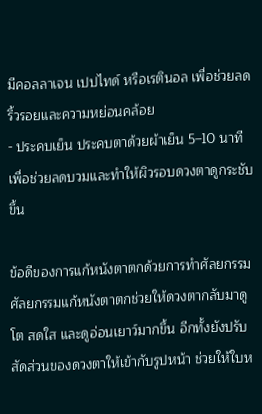มีคอลลาเจน เปปไทด์ หรือเรตินอล เพื่อช่วยลดริ้วรอยและความหย่อนคล้อย
- ประคบเย็น ประคบตาด้วยผ้าเย็น 5–10 นาที เพื่อช่วยลดบวมและทำให้ผิวรอบดวงตาดูกระชับขึ้น

ข้อดีของการแก้หนังตาตกด้วยการทำศัลยกรรม
ศัลยกรรมแก้หนังตาตกช่วยให้ดวงตากลับมาดูโต สดใส และดูอ่อนเยาว์มากขึ้น อีกทั้งยังปรับสัดส่วนของดวงตาให้เข้ากับรูปหน้า ช่วยให้ใบห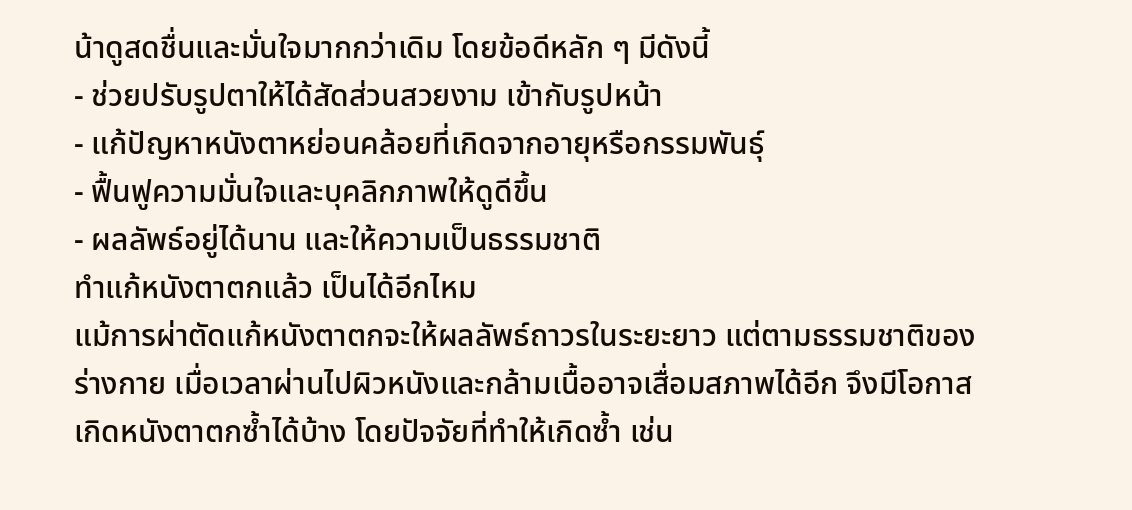น้าดูสดชื่นและมั่นใจมากกว่าเดิม โดยข้อดีหลัก ๆ มีดังนี้
- ช่วยปรับรูปตาให้ได้สัดส่วนสวยงาม เข้ากับรูปหน้า
- แก้ปัญหาหนังตาหย่อนคล้อยที่เกิดจากอายุหรือกรรมพันธุ์
- ฟื้นฟูความมั่นใจและบุคลิกภาพให้ดูดีขึ้น
- ผลลัพธ์อยู่ได้นาน และให้ความเป็นธรรมชาติ
ทำแก้หนังตาตกแล้ว เป็นได้อีกไหม
แม้การผ่าตัดแก้หนังตาตกจะให้ผลลัพธ์ถาวรในระยะยาว แต่ตามธรรมชาติของร่างกาย เมื่อเวลาผ่านไปผิวหนังและกล้ามเนื้ออาจเสื่อมสภาพได้อีก จึงมีโอกาสเกิดหนังตาตกซ้ำได้บ้าง โดยปัจจัยที่ทำให้เกิดซ้ำ เช่น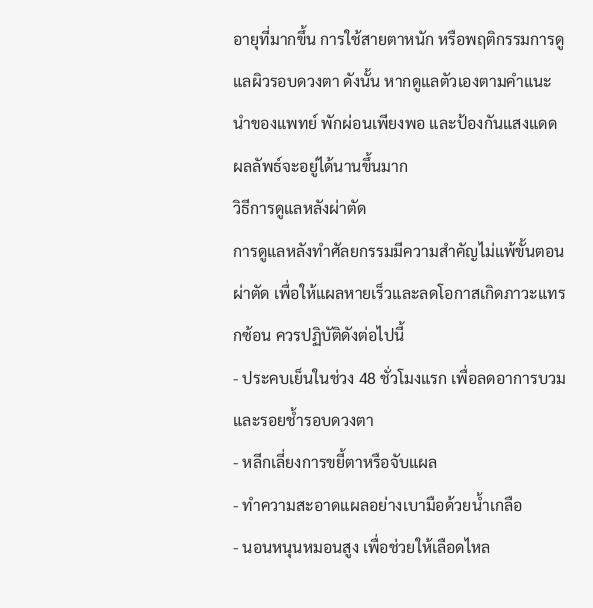อายุที่มากขึ้น การใช้สายตาหนัก หรือพฤติกรรมการดูแลผิวรอบดวงตา ดังนั้น หากดูแลตัวเองตามคำแนะนำของแพทย์ พักผ่อนเพียงพอ และป้องกันแสงแดด ผลลัพธ์จะอยู่ได้นานขึ้นมาก
วิธีการดูแลหลังผ่าตัด
การดูแลหลังทำศัลยกรรมมีความสำคัญไม่แพ้ขั้นตอนผ่าตัด เพื่อให้แผลหายเร็วและลดโอกาสเกิดภาวะแทรกซ้อน ควรปฏิบัติดังต่อไปนี้
- ประคบเย็นในช่วง 48 ชั่วโมงแรก เพื่อลดอาการบวมและรอยช้ำรอบดวงตา
- หลีกเลี่ยงการขยี้ตาหรือจับแผล
- ทำความสะอาดแผลอย่างเบามือด้วยน้ำเกลือ
- นอนหนุนหมอนสูง เพื่อช่วยให้เลือดไหล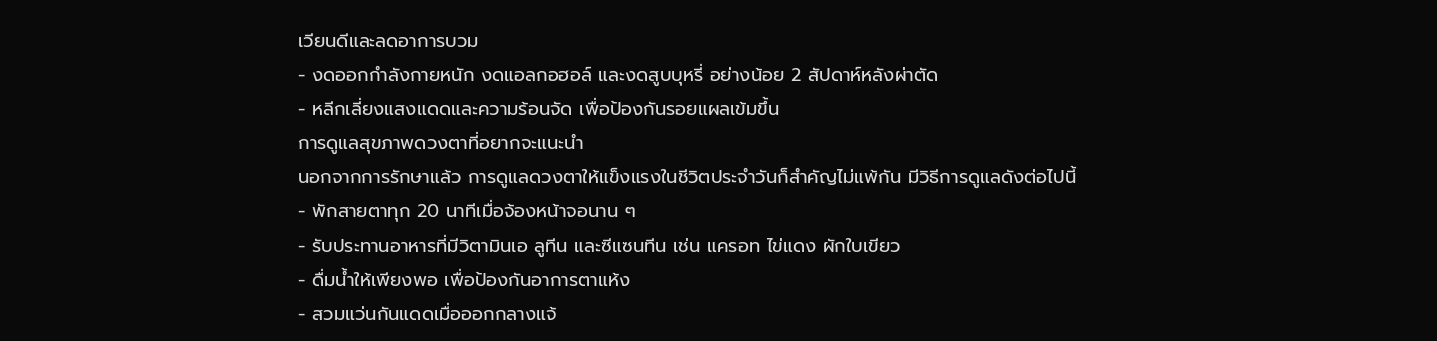เวียนดีและลดอาการบวม
- งดออกกำลังกายหนัก งดแอลกอฮอล์ และงดสูบบุหรี่ อย่างน้อย 2 สัปดาห์หลังผ่าตัด
- หลีกเลี่ยงแสงแดดและความร้อนจัด เพื่อป้องกันรอยแผลเข้มขึ้น
การดูแลสุขภาพดวงตาที่อยากจะแนะนำ
นอกจากการรักษาแล้ว การดูแลดวงตาให้แข็งแรงในชีวิตประจำวันก็สำคัญไม่แพ้กัน มีวิธีการดูแลดังต่อไปนี้
- พักสายตาทุก 20 นาทีเมื่อจ้องหน้าจอนาน ๆ
- รับประทานอาหารที่มีวิตามินเอ ลูทีน และซีแซนทีน เช่น แครอท ไข่แดง ผักใบเขียว
- ดื่มน้ำให้เพียงพอ เพื่อป้องกันอาการตาแห้ง
- สวมแว่นกันแดดเมื่อออกกลางแจ้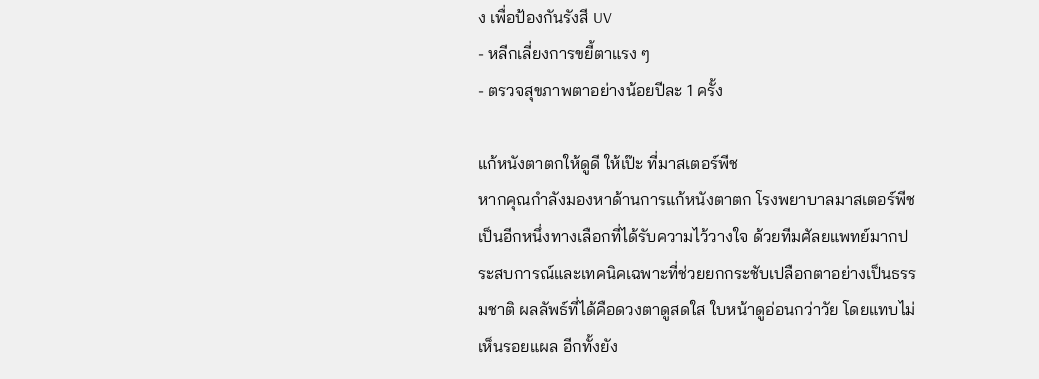ง เพื่อป้องกันรังสี UV
- หลีกเลี่ยงการขยี้ตาแรง ๆ
- ตรวจสุขภาพตาอย่างน้อยปีละ 1 ครั้ง

แก้หนังตาตกให้ดูดี ให้เป๊ะ ที่มาสเตอร์พีช
หากคุณกำลังมองหาด้านการแก้หนังตาตก โรงพยาบาลมาสเตอร์พีชเป็นอีกหนึ่งทางเลือกที่ได้รับความไว้วางใจ ด้วยทีมศัลยแพทย์มากประสบการณ์และเทคนิคเฉพาะที่ช่วยยกกระชับเปลือกตาอย่างเป็นธรรมชาติ ผลลัพธ์ที่ได้คือดวงตาดูสดใส ใบหน้าดูอ่อนกว่าวัย โดยแทบไม่เห็นรอยแผล อีกทั้งยัง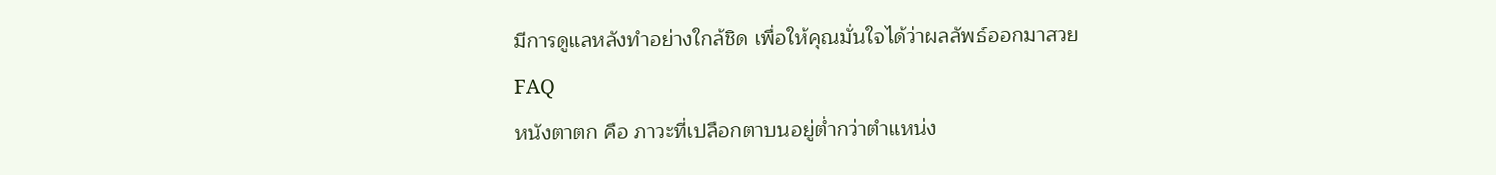มีการดูแลหลังทำอย่างใกล้ชิด เพื่อให้คุณมั่นใจได้ว่าผลลัพธ์ออกมาสวย
FAQ
หนังตาตก คือ ภาวะที่เปลือกตาบนอยู่ต่ำกว่าตำแหน่ง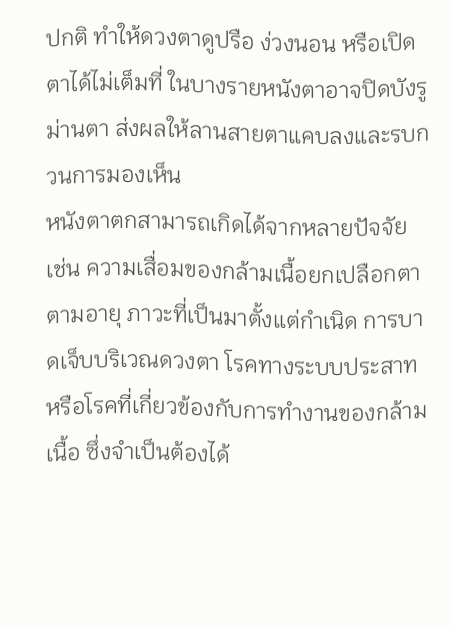ปกติ ทำให้ดวงตาดูปรือ ง่วงนอน หรือเปิดตาได้ไม่เต็มที่ ในบางรายหนังตาอาจปิดบังรูม่านตา ส่งผลให้ลานสายตาแคบลงและรบกวนการมองเห็น
หนังตาตกสามารถเกิดได้จากหลายปัจจัย เช่น ความเสื่อมของกล้ามเนื้อยกเปลือกตาตามอายุ ภาวะที่เป็นมาตั้งแต่กำเนิด การบาดเจ็บบริเวณดวงตา โรคทางระบบประสาท หรือโรคที่เกี่ยวข้องกับการทำงานของกล้ามเนื้อ ซึ่งจำเป็นต้องได้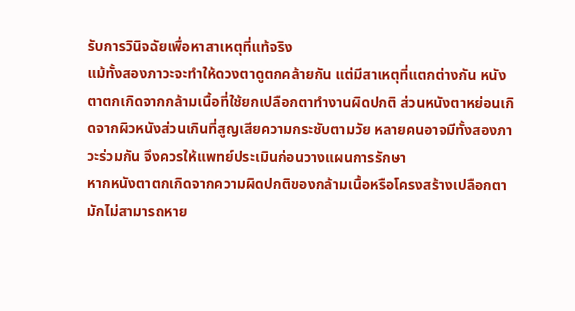รับการวินิจฉัยเพื่อหาสาเหตุที่แท้จริง
แม้ทั้งสองภาวะจะทำให้ดวงตาดูตกคล้ายกัน แต่มีสาเหตุที่แตกต่างกัน หนังตาตกเกิดจากกล้ามเนื้อที่ใช้ยกเปลือกตาทำงานผิดปกติ ส่วนหนังตาหย่อนเกิดจากผิวหนังส่วนเกินที่สูญเสียความกระชับตามวัย หลายคนอาจมีทั้งสองภาวะร่วมกัน จึงควรให้แพทย์ประเมินก่อนวางแผนการรักษา
หากหนังตาตกเกิดจากความผิดปกติของกล้ามเนื้อหรือโครงสร้างเปลือกตา มักไม่สามารถหาย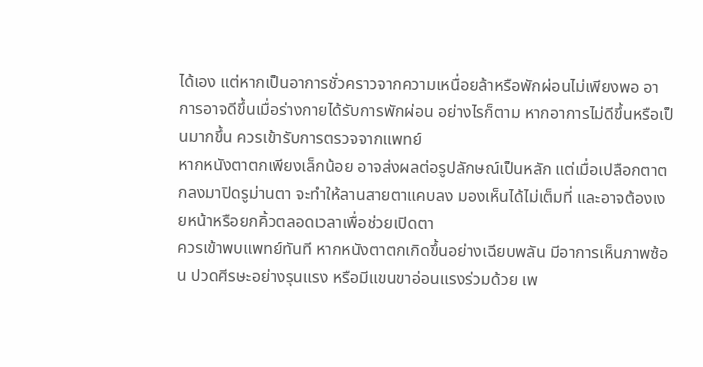ได้เอง แต่หากเป็นอาการชั่วคราวจากความเหนื่อยล้าหรือพักผ่อนไม่เพียงพอ อาการอาจดีขึ้นเมื่อร่างกายได้รับการพักผ่อน อย่างไรก็ตาม หากอาการไม่ดีขึ้นหรือเป็นมากขึ้น ควรเข้ารับการตรวจจากแพทย์
หากหนังตาตกเพียงเล็กน้อย อาจส่งผลต่อรูปลักษณ์เป็นหลัก แต่เมื่อเปลือกตาตกลงมาปิดรูม่านตา จะทำให้ลานสายตาแคบลง มองเห็นได้ไม่เต็มที่ และอาจต้องเงยหน้าหรือยกคิ้วตลอดเวลาเพื่อช่วยเปิดตา
ควรเข้าพบแพทย์ทันที หากหนังตาตกเกิดขึ้นอย่างเฉียบพลัน มีอาการเห็นภาพซ้อน ปวดศีรษะอย่างรุนแรง หรือมีแขนขาอ่อนแรงร่วมด้วย เพ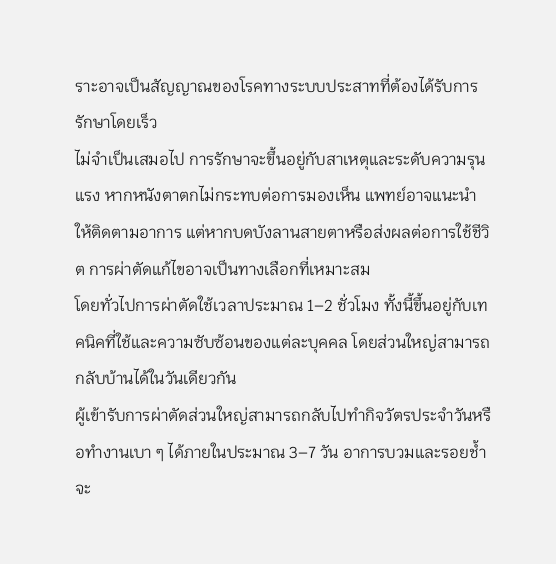ราะอาจเป็นสัญญาณของโรคทางระบบประสาทที่ต้องได้รับการรักษาโดยเร็ว
ไม่จำเป็นเสมอไป การรักษาจะขึ้นอยู่กับสาเหตุและระดับความรุนแรง หากหนังตาตกไม่กระทบต่อการมองเห็น แพทย์อาจแนะนำให้ติดตามอาการ แต่หากบดบังลานสายตาหรือส่งผลต่อการใช้ชีวิต การผ่าตัดแก้ไขอาจเป็นทางเลือกที่เหมาะสม
โดยทั่วไปการผ่าตัดใช้เวลาประมาณ 1–2 ชั่วโมง ทั้งนี้ขึ้นอยู่กับเทคนิคที่ใช้และความซับซ้อนของแต่ละบุคคล โดยส่วนใหญ่สามารถกลับบ้านได้ในวันเดียวกัน
ผู้เข้ารับการผ่าตัดส่วนใหญ่สามารถกลับไปทำกิจวัตรประจำวันหรือทำงานเบา ๆ ได้ภายในประมาณ 3–7 วัน อาการบวมและรอยช้ำจะ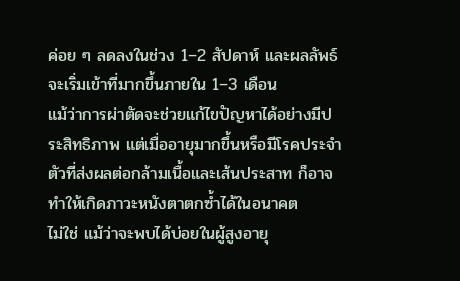ค่อย ๆ ลดลงในช่วง 1–2 สัปดาห์ และผลลัพธ์จะเริ่มเข้าที่มากขึ้นภายใน 1–3 เดือน
แม้ว่าการผ่าตัดจะช่วยแก้ไขปัญหาได้อย่างมีประสิทธิภาพ แต่เมื่ออายุมากขึ้นหรือมีโรคประจำตัวที่ส่งผลต่อกล้ามเนื้อและเส้นประสาท ก็อาจทำให้เกิดภาวะหนังตาตกซ้ำได้ในอนาคต
ไม่ใช่ แม้ว่าจะพบได้บ่อยในผู้สูงอายุ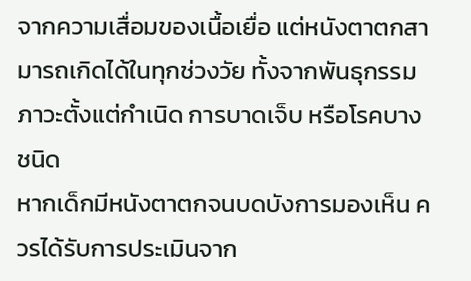จากความเสื่อมของเนื้อเยื่อ แต่หนังตาตกสามารถเกิดได้ในทุกช่วงวัย ทั้งจากพันธุกรรม ภาวะตั้งแต่กำเนิด การบาดเจ็บ หรือโรคบางชนิด
หากเด็กมีหนังตาตกจนบดบังการมองเห็น ควรได้รับการประเมินจาก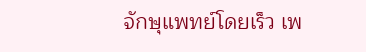จักษุแพทย์โดยเร็ว เพ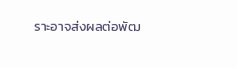ราะอาจส่งผลต่อพัฒ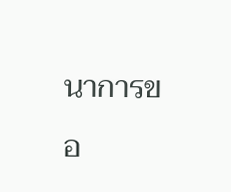นาการขอ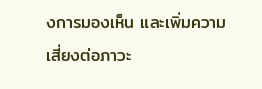งการมองเห็น และเพิ่มความเสี่ยงต่อภาวะ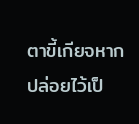ตาขี้เกียจหากปล่อยไว้เป็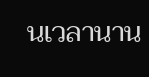นเวลานาน